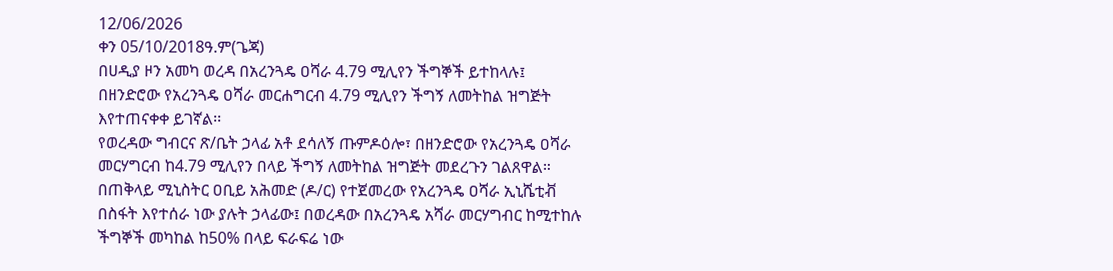12/06/2026
ቀን 05/10/2018ዓ.ም(ጌጃ)
በሀዲያ ዞን አመካ ወረዳ በአረንጓዴ ዐሻራ 4.79 ሚሊየን ችግኞች ይተከላሉ፤
በዘንድሮው የአረንጓዴ ዐሻራ መርሐግርብ 4.79 ሚሊየን ችግኝ ለመትከል ዝግጅት እየተጠናቀቀ ይገኛል፡፡
የወረዳው ግብርና ጽ/ቤት ኃላፊ አቶ ደሳለኝ ጡምዶዕሎ፣ በዘንድሮው የአረንጓዴ ዐሻራ መርሃግርብ ከ4.79 ሚሊየን በላይ ችግኝ ለመትከል ዝግጅት መደረጉን ገልጸዋል።
በጠቅላይ ሚኒስትር ዐቢይ አሕመድ (ዶ/ር) የተጀመረው የአረንጓዴ ዐሻራ ኢኒሼቲቭ በስፋት እየተሰራ ነው ያሉት ኃላፊው፤ በወረዳው በአረንጓዴ አሻራ መርሃግብር ከሚተከሉ ችግኞች መካከል ከ50% በላይ ፍራፍሬ ነው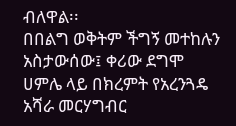ብለዋል፡፡
በበልግ ወቅትም ችግኝ መተከሉን አስታውሰው፤ ቀሪው ደግሞ ሀምሌ ላይ በክረምት የአረንጓዴ አሻራ መርሃግብር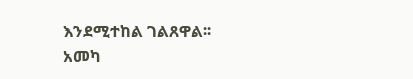እንደሚተከል ገልጸዋል፡፡
አመካ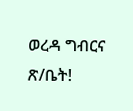ወረዳ ግብርና ጽ/ቤት!